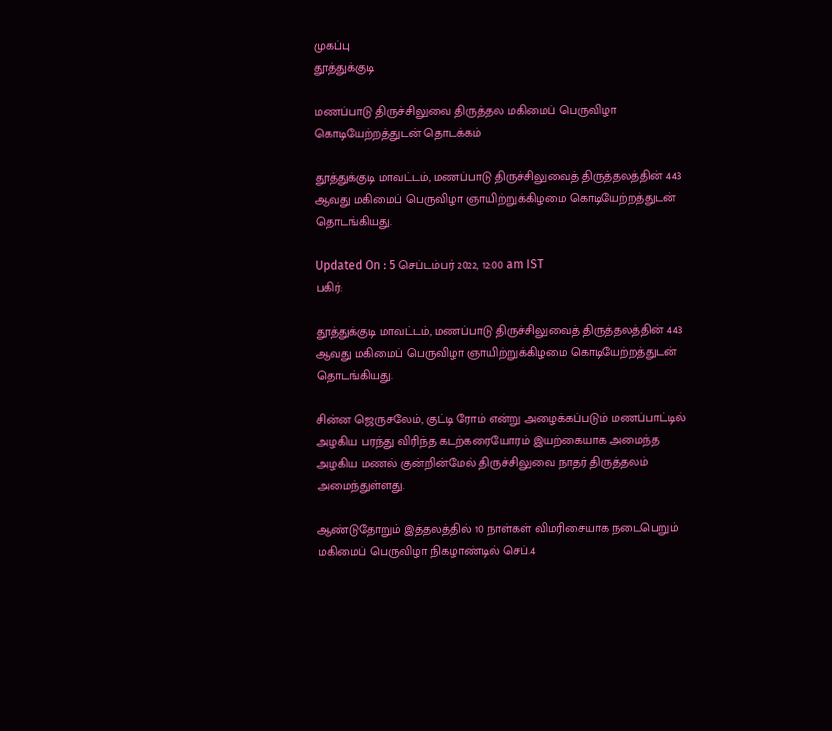முகப்பு
தூத்துக்குடி

மணப்பாடு திருச்சிலுவை திருத்தல மகிமைப் பெருவிழா கொடியேற்றத்துடன் தொடக்கம்

தூத்துக்குடி மாவட்டம், மணப்பாடு திருச்சிலுவைத் திருத்தலத்தின் 443 ஆவது மகிமைப் பெருவிழா ஞாயிற்றுக்கிழமை கொடியேற்றத்துடன் தொடங்கியது.

Updated On : 5 செப்டம்பர் 2022, 12:00 am IST
பகிர்:

தூத்துக்குடி மாவட்டம், மணப்பாடு திருச்சிலுவைத் திருத்தலத்தின் 443 ஆவது மகிமைப் பெருவிழா ஞாயிற்றுக்கிழமை கொடியேற்றத்துடன் தொடங்கியது.

சின்ன ஜெருசலேம், குட்டி ரோம் என்று அழைக்கப்படும் மணப்பாட்டில் அழகிய பரந்து விரிந்த கடற்கரையோரம் இயற்கையாக அமைந்த அழகிய மணல் குன்றின்மேல் திருச்சிலுவை நாதர் திருத்தலம் அமைந்துள்ளது.

ஆண்டுதோறும் இத்தலத்தில் 10 நாள்கள் விமரிசையாக நடைபெறும் மகிமைப் பெருவிழா நிகழாண்டில் செப்.4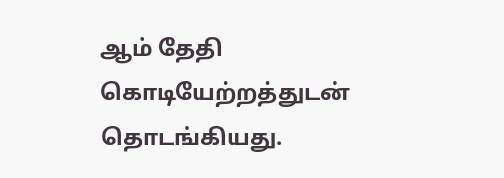ஆம் தேதி கொடியேற்றத்துடன் தொடங்கியது.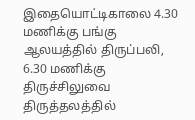இதையொட்டிகாலை 4.30 மணிக்கு பங்கு ஆலயத்தில் திருப்பலி, 6.30 மணிக்கு திருச்சிலுவை திருத்தலத்தில்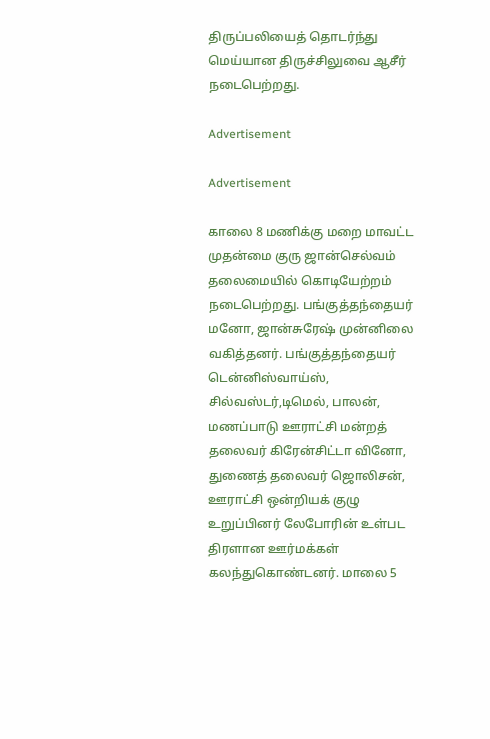திருப்பலியைத் தொடர்ந்து மெய்யான திருச்சிலுவை ஆசீர் நடைபெற்றது.

Advertisement

Advertisement

காலை 8 மணிக்கு மறை மாவட்ட முதன்மை குரு ஜான்செல்வம் தலைமையில் கொடியேற்றம் நடைபெற்றது. பங்குத்தந்தையர் மனோ, ஜான்சுரேஷ் முன்னிலை வகித்தனர். பங்குத்தந்தையர் டென்னிஸ்வாய்ஸ், சில்வஸ்டர்,டிமெல், பாலன், மணப்பாடு ஊராட்சி மன்றத் தலைவர் கிரேன்சிட்டா வினோ, துணைத் தலைவர் ஜொலிசன், ஊராட்சி ஒன்றியக் குழு உறுப்பினர் லேபோரின் உள்பட திரளான ஊர்மக்கள் கலந்துகொண்டனர். மாலை 5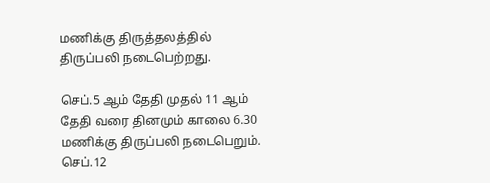மணிக்கு திருத்தலத்தில் திருப்பலி நடைபெற்றது.

செப்.5 ஆம் தேதி முதல் 11 ஆம் தேதி வரை தினமும் காலை 6.30 மணிக்கு திருப்பலி நடைபெறும். செப்.12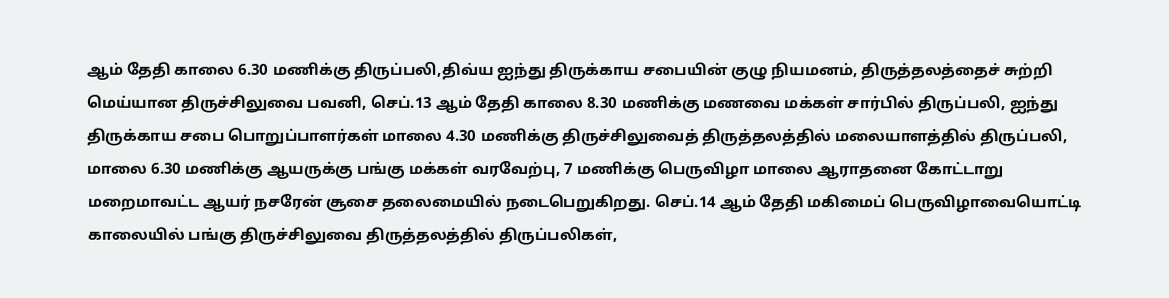ஆம் தேதி காலை 6.30 மணிக்கு திருப்பலி,திவ்ய ஐந்து திருக்காய சபையின் குழு நியமனம், திருத்தலத்தைச் சுற்றி மெய்யான திருச்சிலுவை பவனி, செப்.13 ஆம் தேதி காலை 8.30 மணிக்கு மணவை மக்கள் சார்பில் திருப்பலி, ஐந்து திருக்காய சபை பொறுப்பாளர்கள் மாலை 4.30 மணிக்கு திருச்சிலுவைத் திருத்தலத்தில் மலையாளத்தில் திருப்பலி, மாலை 6.30 மணிக்கு ஆயருக்கு பங்கு மக்கள் வரவேற்பு, 7 மணிக்கு பெருவிழா மாலை ஆராதனை கோட்டாறு மறைமாவட்ட ஆயர் நசரேன் சூசை தலைமையில் நடைபெறுகிறது. செப்.14 ஆம் தேதி மகிமைப் பெருவிழாவையொட்டி காலையில் பங்கு திருச்சிலுவை திருத்தலத்தில் திருப்பலிகள்,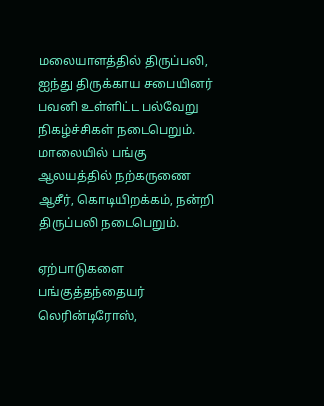மலையாளத்தில் திருப்பலி, ஐந்து திருக்காய சபையினர் பவனி உள்ளிட்ட பல்வேறு நிகழ்ச்சிகள் நடைபெறும். மாலையில் பங்கு ஆலயத்தில் நற்கருணை ஆசீர், கொடியிறக்கம், நன்றி திருப்பலி நடைபெறும்.

ஏற்பாடுகளை பங்குத்தந்தையர் லெரின்டிரோஸ்,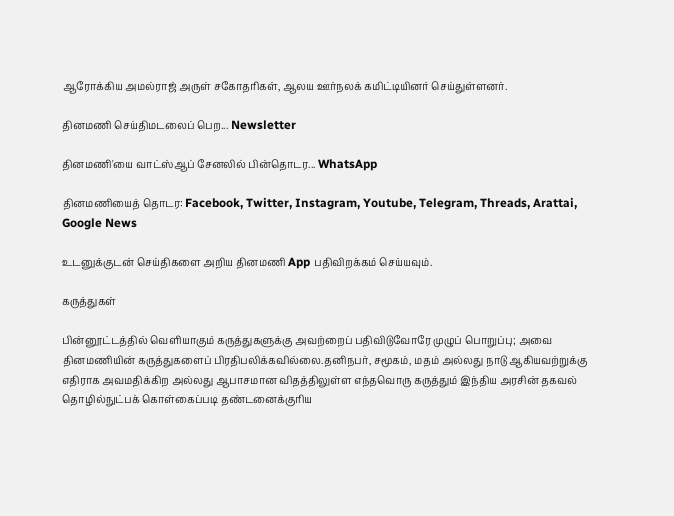ஆரோக்கிய அமல்ராஜ் அருள் சகோதரிகள், ஆலய ஊர்நலக் கமிட்டியினர் செய்துள்ளனர்.

தினமணி செய்திமடலைப் பெற... Newsletter

தினமணி'யை வாட்ஸ்ஆப் சேனலில் பின்தொடர... WhatsApp

தினமணியைத் தொடர: Facebook, Twitter, Instagram, Youtube, Telegram, Threads, Arattai, Google News

உடனுக்குடன் செய்திகளை அறிய தினமணி App பதிவிறக்கம் செய்யவும்.

கருத்துகள்

பின்னூட்டத்தில் வெளியாகும் கருத்துகளுக்கு அவற்றைப் பதிவிடுவோரே முழுப் பொறுப்பு; அவை தினமணியின் கருத்துகளைப் பிரதிபலிக்கவில்லை.தனிநபர், சமூகம், மதம் அல்லது நாடு ஆகியவற்றுக்கு எதிராக அவமதிக்கிற அல்லது ஆபாசமான விதத்திலுள்ள எந்தவொரு கருத்தும் இந்திய அரசின் தகவல் தொழில்நுட்பக் கொள்கைப்படி தண்டனைக்குரிய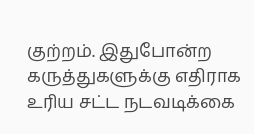குற்றம். இதுபோன்ற கருத்துகளுக்கு எதிராக உரிய சட்ட நடவடிக்கை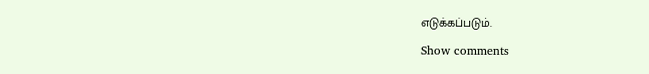எடுக்கப்படும்.

Show comments